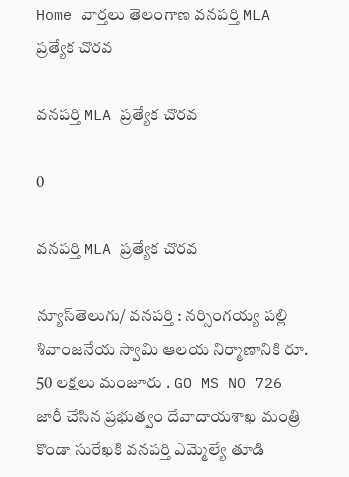Home వార్తలు తెలంగాణ వనపర్తి MLA ప్రత్యేక చొరవ

వనపర్తి MLA ప్రత్యేక చొరవ

0

వనపర్తి MLA ప్రత్యేక చొరవ

న్యూస్‌తెలుగు/ వ‌న‌ప‌ర్తి : నర్సింగయ్య పల్లి శివాంజనేయ స్వామి ఆలయ నిర్మాణానికి రూ. 50 లక్షలు మంజూరు . GO MS NO 726 జారీ చేసిన ప్రభుత్వం దేవాదాయశాఖ మంత్రి కొండా సురేఖకి వనపర్తి ఎమ్మెల్యే తూడి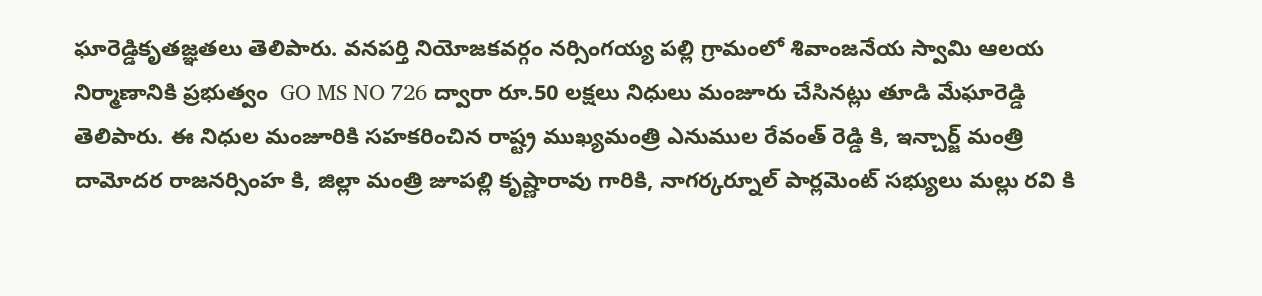ఘారెడ్డికృతజ్ఞతలు తెలిపారు. వనపర్తి నియోజకవర్గం నర్సింగయ్య పల్లి గ్రామంలో శివాంజనేయ స్వామి ఆలయ నిర్మాణానికి ప్రభుత్వం  GO MS NO 726 ద్వారా రూ.50 లక్షలు నిధులు మంజూరు చేసినట్లు తూడి మేఘారెడ్డి తెలిపారు. ఈ నిధుల మంజూరికి సహకరించిన రాష్ట్ర ముఖ్యమంత్రి ఎనుముల రేవంత్ రెడ్డి కి, ఇన్చార్జ్ మంత్రి దామోదర రాజనర్సింహ కి, జిల్లా మంత్రి జూపల్లి కృష్ణారావు గారికి, నాగర్కర్నూల్ పార్లమెంట్ సభ్యులు మల్లు రవి కి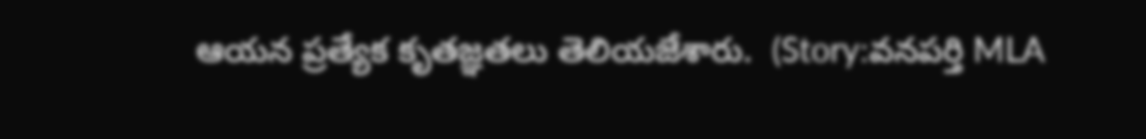ఆయన ప్రత్యేక కృతజ్ఞతలు తెలియజేశారు.  (Story:వనపర్తి MLA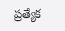ప్రత్యేక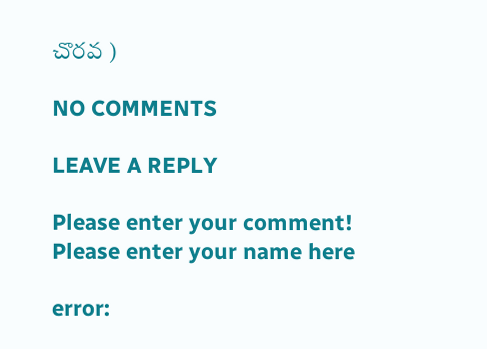చొరవ )

NO COMMENTS

LEAVE A REPLY

Please enter your comment!
Please enter your name here

error: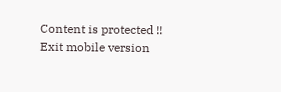Content is protected !!
Exit mobile version